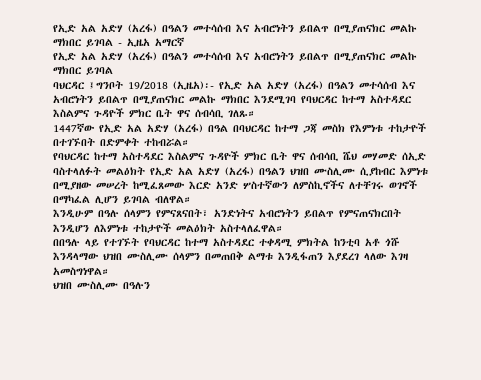የኢድ አል አድሃ (አረፋ) በዓልን መተሳሰብ እና አብሮነትን ይበልጥ በሚያጠናክር መልኩ ማክበር ይገባል - ኢዜአ አማርኛ
የኢድ አል አድሃ (አረፋ) በዓልን መተሳሰብ እና አብሮነትን ይበልጥ በሚያጠናክር መልኩ ማክበር ይገባል
ባህርዳር ፤ግንቦት 19/2018 (ኢዜአ)፡- የኢድ አል አድሃ (አረፋ) በዓልን መተሳሰብ እና አብሮነትን ይበልጥ በሚያጠናክር መልኩ ማክበር እንደሚገባ የባህርዳር ከተማ አስተዳደር እስልምና ጉዳዮች ምክር ቤት ዋና ሰብሳቢ ገለጹ።
1447ኛው የኢድ አል አድሃ (አረፋ) በዓል በባህርዳር ከተማ ጋጃ መስክ የእምነቱ ተከታዮች በተገኙበት በድምቀት ተከብሯል።
የባህርዳር ከተማ አስተዳደር እስልምና ጉዳዮች ምክር ቤት ዋና ሰብሳቢ ሼህ መሃመድ ሰኢድ ባስተላለፉት መልዕክት የኢድ አል አድሃ (አረፋ) በዓልን ህዝበ ሙስሊሙ ሲያከብር እምነቱ በሚያዘው መሠረት ከሚፈጸመው እርድ አንድ ሦስተኛውን ለምስኪኖችና ለተቸገሩ ወገኖች በማካፈል ሊሆን ይገባል ብለዋል።
እንዲሁም በዓሉ ሰላምን የምናጸናበት፣ አንድነትና አብሮነትን ይበልጥ የምናጠናክርበት እንዲሆን ለእምነቱ ተከታዮች መልዕክት አስተላለፈዋል።
በበዓሉ ላይ የተገኙት የባህርዳር ከተማ አስተዳደር ተቀዳሚ ምክትል ከንቲባ አቶ ጎሹ እንዳላማው ህዝበ ሙስሊሙ ሰላምን በመጠበቅ ልማቱ እንዲፋጠን እያደረገ ላለው እገዛ አመስግነዋል።
ህዝበ ሙስሊሙ በዓሉን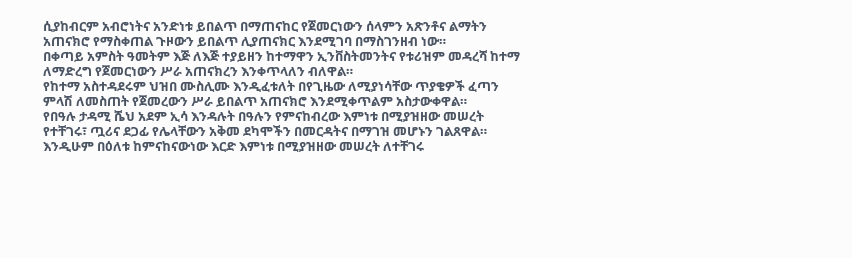ሲያከብርም አብሮነትና አንድነቱ ይበልጥ በማጠናከር የጀመርነውን ሰላምን አጽንቶና ልማትን አጠናክሮ የማስቀጠል ጉዞውን ይበልጥ ሊያጠናክር እንደሚገባ በማስገንዘብ ነው።
በቀጣይ አምስት ዓመትም እጅ ለእጅ ተያይዘን ከተማዋን ኢንቨስትመንትና የቱሪዝም መዳረሻ ከተማ ለማድረግ የጀመርነውን ሥራ አጠናክረን እንቀጥላለን ብለዋል።
የከተማ አስተዳደሩም ህዝበ ሙስሊሙ እንዲፈቱለት በየጊዜው ለሚያነሳቸው ጥያቄዎች ፈጣን ምላሽ ለመስጠት የጀመረውን ሥራ ይበልጥ አጠናክሮ እንደሚቀጥልም አስታውቀዋል።
የበዓሉ ታዳሚ ሼህ አደም ኢሳ እንዳሉት በዓሉን የምናከብረው እምነቱ በሚያዝዘው መሠረት የተቸገሩ፣ ጧሪና ደጋፊ የሌላቸውን አቅመ ደካሞችን በመርዳትና በማገዝ መሆኑን ገልጸዋል።
እንዲሁም በዕለቱ ከምናከናውነው እርድ እምነቱ በሚያዝዘው መሠረት ለተቸገሩ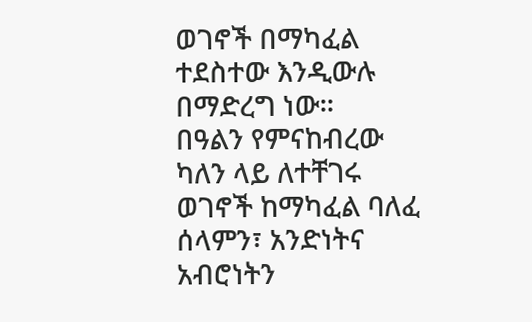ወገኖች በማካፈል ተደስተው እንዲውሉ በማድረግ ነው።
በዓልን የምናከብረው ካለን ላይ ለተቸገሩ ወገኖች ከማካፈል ባለፈ ሰላምን፣ አንድነትና አብሮነትን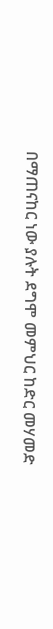በማጠናከር ነው ያሉት ደግሞ መምህር ከድር መሃመድ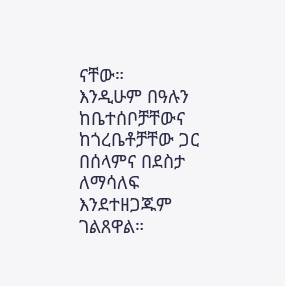ናቸው።
እንዲሁም በዓሉን ከቤተሰቦቻቸውና ከጎረቤቶቻቸው ጋር በሰላምና በደስታ ለማሳለፍ እንደተዘጋጁም ገልጸዋል።